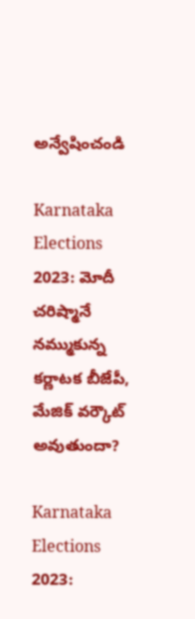అన్వేషించండి

Karnataka Elections 2023: మోదీ చరిష్మానే నమ్ముకున్న కర్ణాటక బీజేపీ, మేజిక్ వర్కౌట్ అవుతుందా?

Karnataka Elections 2023: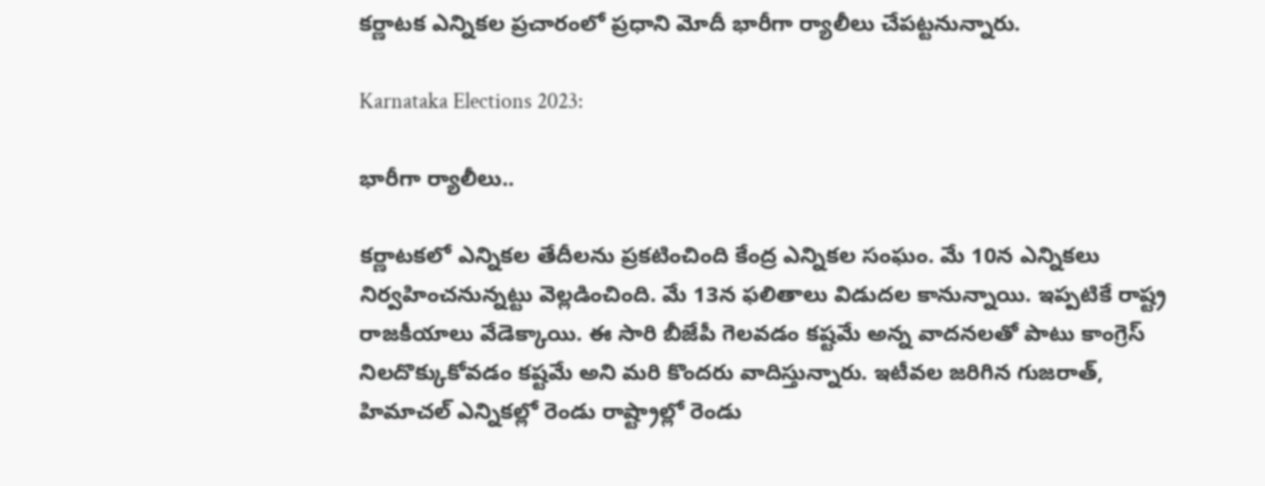కర్ణాటక ఎన్నికల ప్రచారంలో ప్రధాని మోదీ భారీగా ర్యాలీలు చేపట్టనున్నారు.

Karnataka Elections 2023:

భారీగా ర్యాలీలు..

కర్ణాటకలో ఎన్నికల తేదీలను ప్రకటించింది కేంద్ర ఎన్నికల సంఘం. మే 10న ఎన్నికలు నిర్వహించనున్నట్టు వెల్లడించింది. మే 13న ఫలితాలు విడుదల కానున్నాయి. ఇప్పటికే రాష్ట్ర రాజకీయాలు వేడెక్కాయి. ఈ సారి బీజేపీ గెలవడం కష్టమే అన్న వాదనలతో పాటు కాంగ్రెస్ నిలదొక్కుకోవడం కష్టమే అని మరి కొందరు వాదిస్తున్నారు. ఇటీవల జరిగిన గుజరాత్, హిమాచల్ ఎన్నికల్లో రెండు రాష్ట్రాల్లో రెండు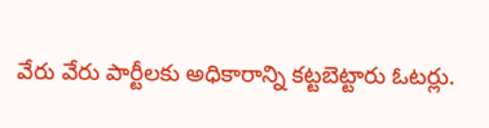వేరు వేరు పార్టీలకు అధికారాన్ని కట్టబెట్టారు ఓటర్లు.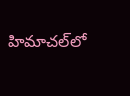హిమాచల్‌లో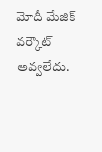మోదీ మేజిక్ వర్కౌట్ అవ్వలేదు.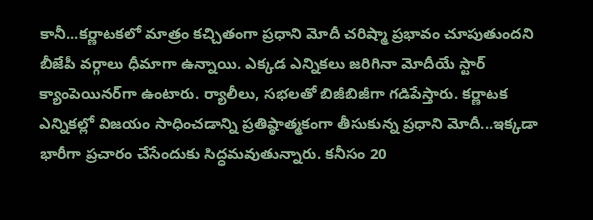కానీ...కర్ణాటకలో మాత్రం కచ్చితంగా ప్రధాని మోదీ చరిష్మా ప్రభావం చూపుతుందని బీజేపీ వర్గాలు ధీమాగా ఉన్నాయి. ఎక్కడ ఎన్నికలు జరిగినా మోదీయే స్టార్ క్యాంపెయినర్‌గా ఉంటారు. ర్యాలీలు, సభలతో బిజీబిజీగా గడిపేస్తారు. కర్ణాటక ఎన్నికల్లో విజయం సాధించడాన్ని ప్రతిష్ఠాత్మకంగా తీసుకున్న ప్రధాని మోదీ...ఇక్కడా భారీగా ప్రచారం చేసేందుకు సిద్ధమవుతున్నారు. కనీసం 20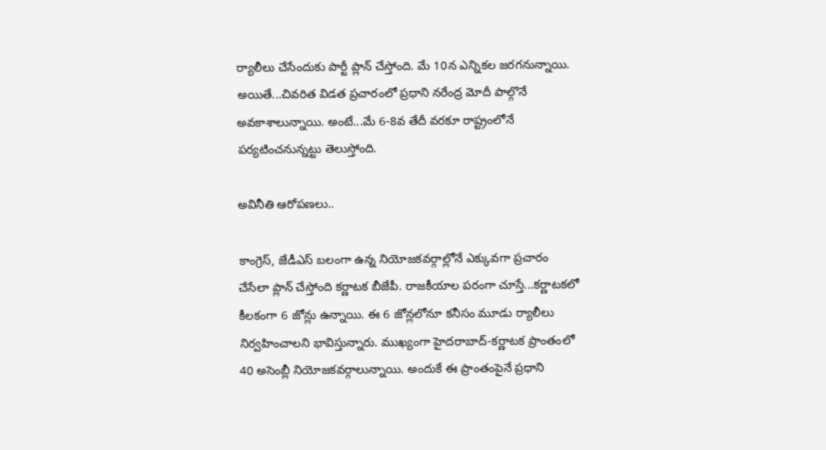ర్యాలీలు చేసేందుకు పార్టీ ప్లాన్ చేస్తోంది. మే 10న ఎన్నికల జరగనున్నాయి. అయితే...చివరిత విడత ప్రచారంలో ప్రధాని నరేంద్ర మోదీ పాల్గొనే అవకాశాలున్నాయి. అంటే...మే 6-8వ తేదీ వరకూ రాష్ట్రంలోనే పర్యటించనున్నట్టు తెలుస్తోంది.

అవినీతి ఆరోపణలు..

కాంగ్రెస్, జేడీఎస్ బలంగా ఉన్న నియోజకవర్గాల్లోనే ఎక్కువగా ప్రచారం చేసేలా ప్లాన్ చేస్తోంది కర్ణాటక బీజేపీ. రాజకీయాల పరంగా చూస్తే...కర్ణాటకలో కీలకంగా 6 జోన్లు ఉన్నాయి. ఈ 6 జోన్లలోనూ కనీసం మూడు ర్యాలీలు నిర్వహించాలని భావిస్తున్నారు. ముఖ్యంగా హైదరాబాద్-కర్ణాటక ప్రాంతంలో 40 అసెంబ్లీ నియోజకవర్గాలున్నాయి. అందుకే ఈ ప్రాంతంపైనే ప్రధాని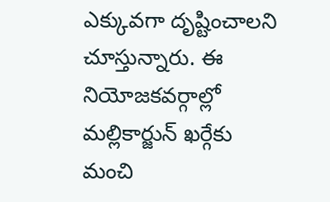ఎక్కువగా దృష్టించాలని చూస్తున్నారు. ఈ నియోజకవర్గాల్లో మల్లికార్జున్ ఖర్గేకు మంచి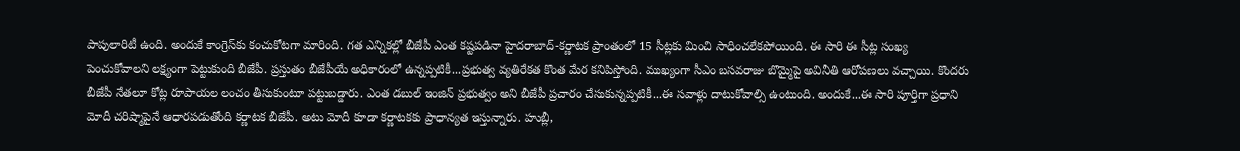పాపులారిటీ ఉంది. అందుకే కాంగ్రెస్‌కు కంచుకోటగా మారింది. గత ఎన్నికల్లో బీజేపీ ఎంత కష్టపడినా హైదరాబాద్-కర్ణాటక ప్రాంతంలో 15 సీట్లకు మించి సాధించలేకపోయింది. ఈ సారి ఈ సీట్ల సంఖ్య పెంచుకోవాలని లక్ష్యంగా పెట్టుకుంది బీజేపీ. ప్రస్తుతం బీజేపీయే అధికారంలో ఉన్నప్పటికీ...ప్రభుత్వ వ్యతిరేకత కొంత మేర కనిపిస్తోంది. ముఖ్యంగా సీఎం బసవరాజు బొమ్మైపై అవినీతి ఆరోపణలు వచ్చాయి. కొందరు బీజేపీ నేతలూ కోట్ల రూపాయల లంచం తీసుకుంటూ పట్టుబడ్డారు. ఎంత డబుల్ ఇంజిన్ ప్రభుత్వం అని బీజేపీ ప్రచారం చేసుకున్నప్పటికీ...ఈ సవాళ్లు దాటుకోవాల్సి ఉంటుంది. అందుకే...ఈ సారి పూర్తిగా ప్రధాని మోదీ చరిష్మాపైనే ఆధారపడుతోంది కర్ణాటక బీజేపీ. అటు మోదీ కూడా కర్ణాటకకు ప్రాధాన్యత ఇస్తున్నారు. హుబ్లీ,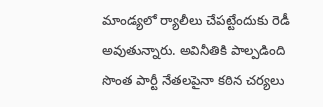మాండ్యలో ర్యాలీలు చేపట్టేందుకు రెడీ అవుతున్నారు. అవినీతికి పాల్పడింది సొంత పార్టీ నేతలపైనా కఠిన చర్యలు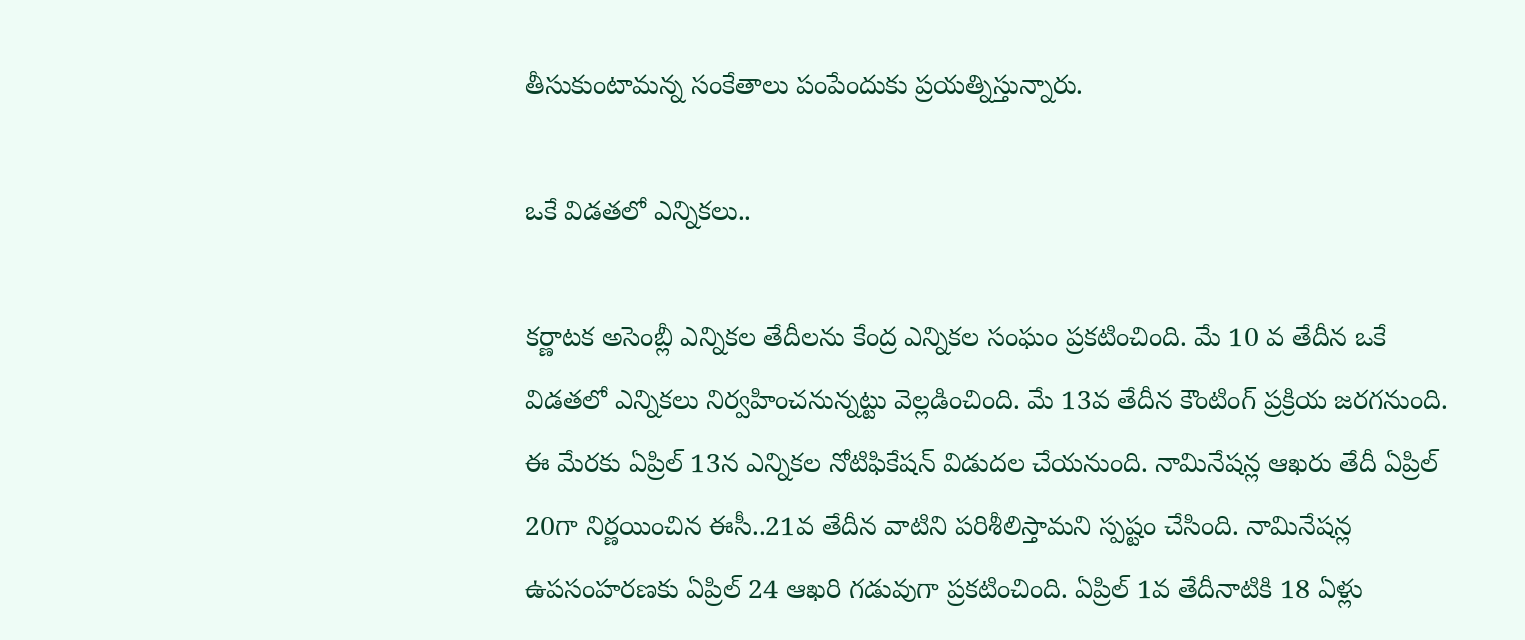తీసుకుంటామన్న సంకేతాలు పంపేందుకు ప్రయత్నిస్తున్నారు.

ఒకే విడతలో ఎన్నికలు..

కర్ణాటక అసెంబ్లీ ఎన్నికల తేదీలను కేంద్ర‌ ఎన్నికల సంఘం ప్రకటించింది. మే 10 వ తేదీన ఒకే విడతలో ఎన్నికలు నిర్వహించనున్నట్టు వెల్లడించింది. మే 13వ తేదీన కౌంటింగ్‌ ప్రక్రియ జరగనుంది. ఈ మేరకు ఏప్రిల్ 13న ఎన్నికల నోటిఫికేషన్ విడుదల చేయనుంది. నామినేషన్ల ఆఖరు తేదీ ఏప్రిల్ 20గా నిర్ణయించిన ఈసీ..21వ తేదీన వాటిని పరిశీలిస్తామని స్పష్టం చేసింది. నామినేషన్ల ఉపసంహరణకు ఏప్రిల్ 24 ఆఖరి గడువుగా ప్రకటించింది. ఏప్రిల్ 1వ తేదీనాటికి 18 ఏళ్లు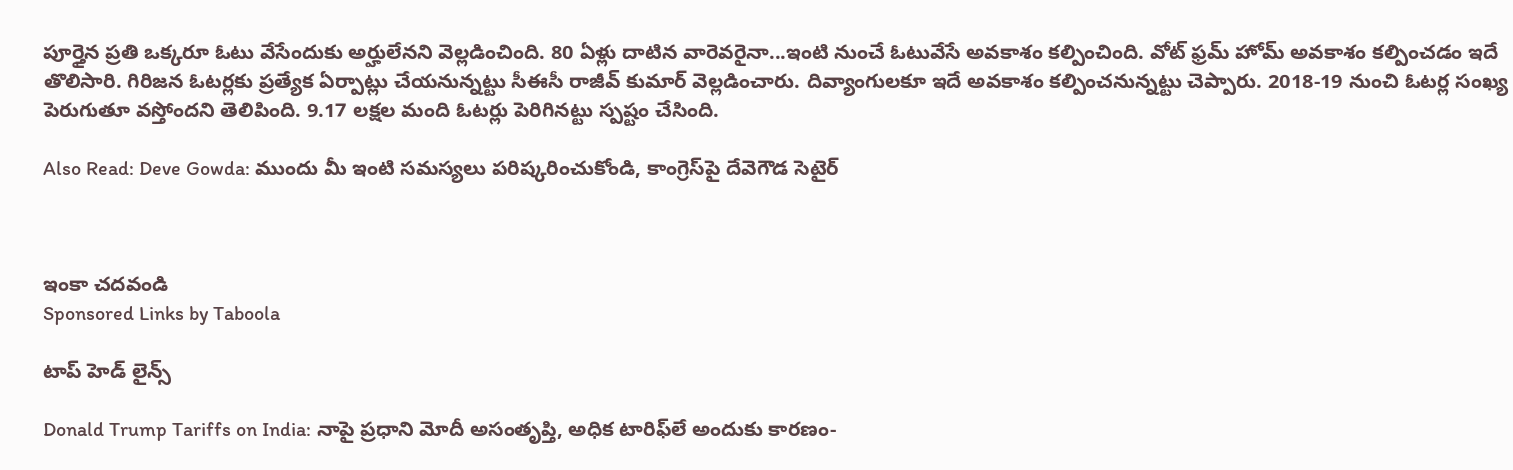పూర్తైన ప్రతి ఒక్కరూ ఓటు వేసేందుకు అర్హులేనని వెల్లడించింది. 80 ఏళ్లు దాటిన వారెవరైనా...ఇంటి నుంచే ఓటువేసే అవకాశం కల్పించింది. వోట్‌ ఫ్రమ్ హోమ్ అవకాశం కల్పించడం ఇదే తొలిసారి. గిరిజన ఓటర్లకు ప్రత్యేక ఏర్పాట్లు చేయనున్నట్టు సీఈసీ రాజీవ్ కుమార్ వెల్లడించారు. దివ్యాంగులకూ ఇదే అవకాశం కల్పించనున్నట్టు చెప్పారు. 2018-19 నుంచి ఓటర్ల సంఖ్య పెరుగుతూ వస్తోందని తెలిపింది. 9.17 లక్షల మంది ఓటర్లు పెరిగినట్టు స్పష్టం చేసింది.

Also Read: Deve Gowda: ముందు మీ ఇంటి సమస్యలు పరిష్కరించుకోండి, కాంగ్రెస్‌పై దేవెగౌడ సెటైర్



ఇంకా చదవండి
Sponsored Links by Taboola

టాప్ హెడ్ లైన్స్

Donald Trump Tariffs on India: నాపై ప్రధాని మోదీ అసంతృప్తి, అధిక టారిఫ్‌లే అందుకు కారణం-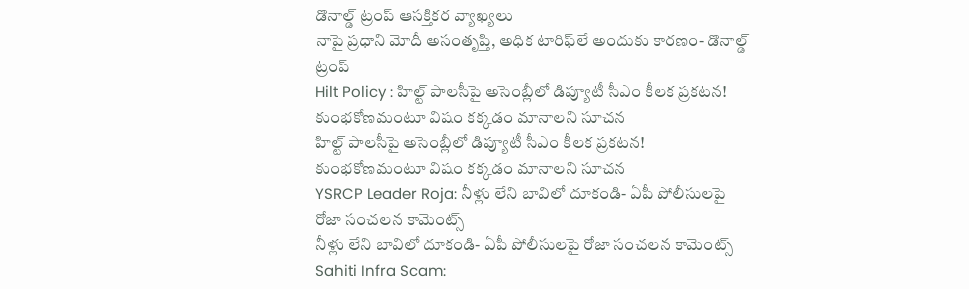డొనాల్డ్ ట్రంప్ ఆసక్తికర వ్యాఖ్యలు
నాపై ప్రధాని మోదీ అసంతృప్తి, అధిక టారిఫ్‌లే అందుకు కారణం- డొనాల్డ్ ట్రంప్
Hilt Policy : హిల్ట్ పాలసీపై అసెంబ్లీలో డిప్యూటీ సీఎం కీలక ప్రకటన! కుంభకోణమంటూ విషం కక్కడం మానాలని సూచన
హిల్ట్ పాలసీపై అసెంబ్లీలో డిప్యూటీ సీఎం కీలక ప్రకటన! కుంభకోణమంటూ విషం కక్కడం మానాలని సూచన
YSRCP Leader Roja: నీళ్లు లేని బావిలో దూకండి- ఏపీ పోలీసులపై రోజా సంచలన కామెంట్స్
నీళ్లు లేని బావిలో దూకండి- ఏపీ పోలీసులపై రోజా సంచలన కామెంట్స్
Sahiti Infra Scam: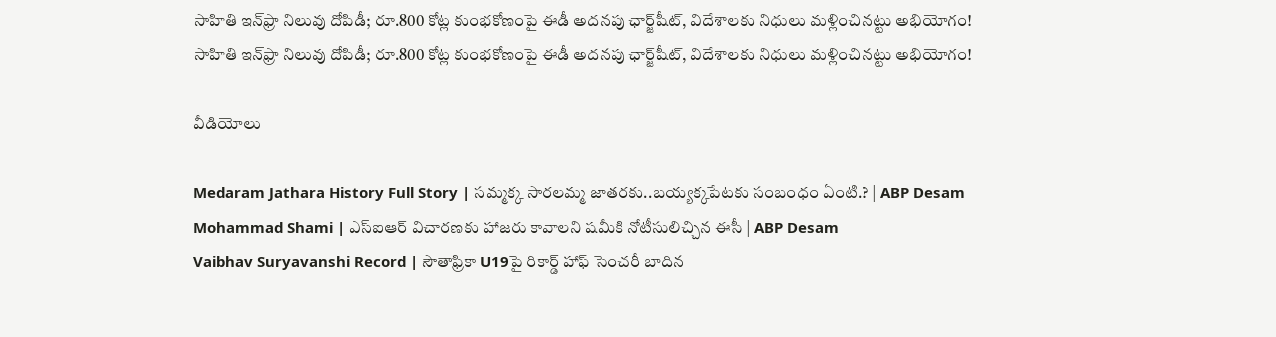సాహితి ఇన్‌ఫ్రా నిలువు దోపిడీ; రూ.800 కోట్ల కుంభకోణంపై ఈడీ అదనపు ఛార్జ్‌షీట్‌, విదేశాలకు నిధులు మళ్లించినట్టు అభియోగం!
సాహితి ఇన్‌ఫ్రా నిలువు దోపిడీ; రూ.800 కోట్ల కుంభకోణంపై ఈడీ అదనపు ఛార్జ్‌షీట్‌, విదేశాలకు నిధులు మళ్లించినట్టు అభియోగం!

వీడియోలు

Medaram Jathara History Full Story | సమ్మక్క సారలమ్మ జాతరకు..బయ్యక్కపేటకు సంబంధం ఏంటి.? | ABP Desam
Mohammad Shami | ఎస్ఐఆర్ విచారణకు హాజరు కావాలని షమీకి నోటీసులిచ్చిన ఈసీ | ABP Desam
Vaibhav Suryavanshi Record | సౌతాఫ్రికా U19పై రికార్డ్ హాఫ్ సెంచరీ బాదిన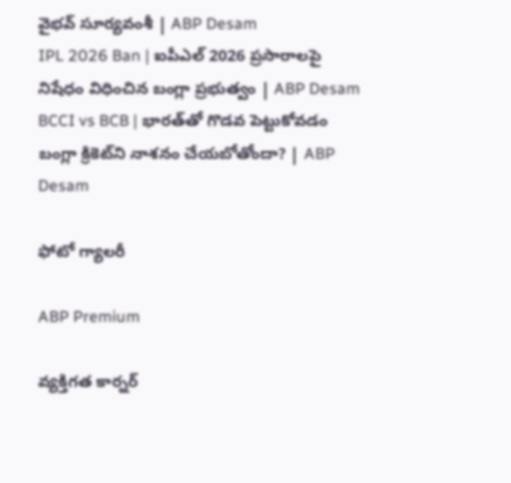వైభవ్ సూర్యవంశీ | ABP Desam
IPL 2026 Ban | ఐపీఎల్ 2026 ప్రసారాలపై నిషేధం విధించిన బంగ్లా ప్రభుత్వం | ABP Desam
BCCI vs BCB | భారత్‌తో గొడవ పెట్టుకోవడం బంగ్లా క్రికెట్‌ని నాశనం చేయబోతోందా? | ABP Desam

ఫోటో గ్యాలరీ

ABP Premium

వ్యక్తిగత కార్నర్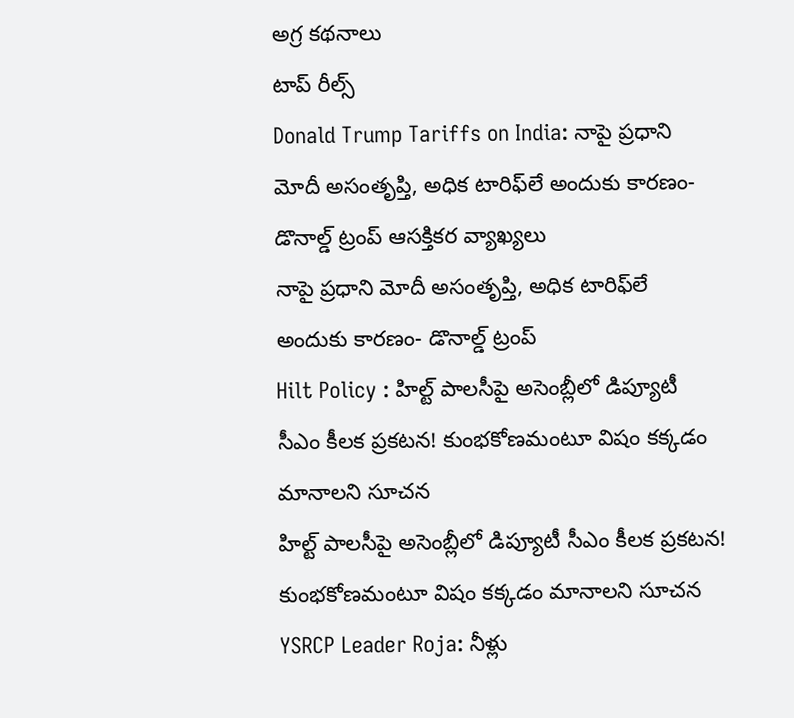అగ్ర కథనాలు
టాప్ రీల్స్
Donald Trump Tariffs on India: నాపై ప్రధాని మోదీ అసంతృప్తి, అధిక టారిఫ్‌లే అందుకు కారణం- డొనాల్డ్ ట్రంప్ ఆసక్తికర వ్యాఖ్యలు
నాపై ప్రధాని మోదీ అసంతృప్తి, అధిక టారిఫ్‌లే అందుకు కారణం- డొనాల్డ్ ట్రంప్
Hilt Policy : హిల్ట్ పాలసీపై అసెంబ్లీలో డిప్యూటీ సీఎం కీలక ప్రకటన! కుంభకోణమంటూ విషం కక్కడం మానాలని సూచన
హిల్ట్ పాలసీపై అసెంబ్లీలో డిప్యూటీ సీఎం కీలక ప్రకటన! కుంభకోణమంటూ విషం కక్కడం మానాలని సూచన
YSRCP Leader Roja: నీళ్లు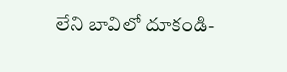లేని బావిలో దూకండి-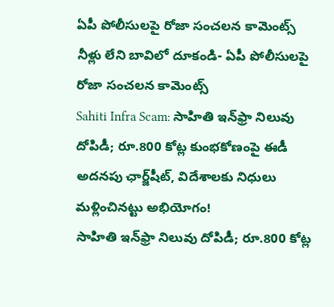ఏపీ పోలీసులపై రోజా సంచలన కామెంట్స్
నీళ్లు లేని బావిలో దూకండి- ఏపీ పోలీసులపై రోజా సంచలన కామెంట్స్
Sahiti Infra Scam: సాహితి ఇన్‌ఫ్రా నిలువు దోపిడీ; రూ.800 కోట్ల కుంభకోణంపై ఈడీ అదనపు ఛార్జ్‌షీట్‌, విదేశాలకు నిధులు మళ్లించినట్టు అభియోగం!
సాహితి ఇన్‌ఫ్రా నిలువు దోపిడీ; రూ.800 కోట్ల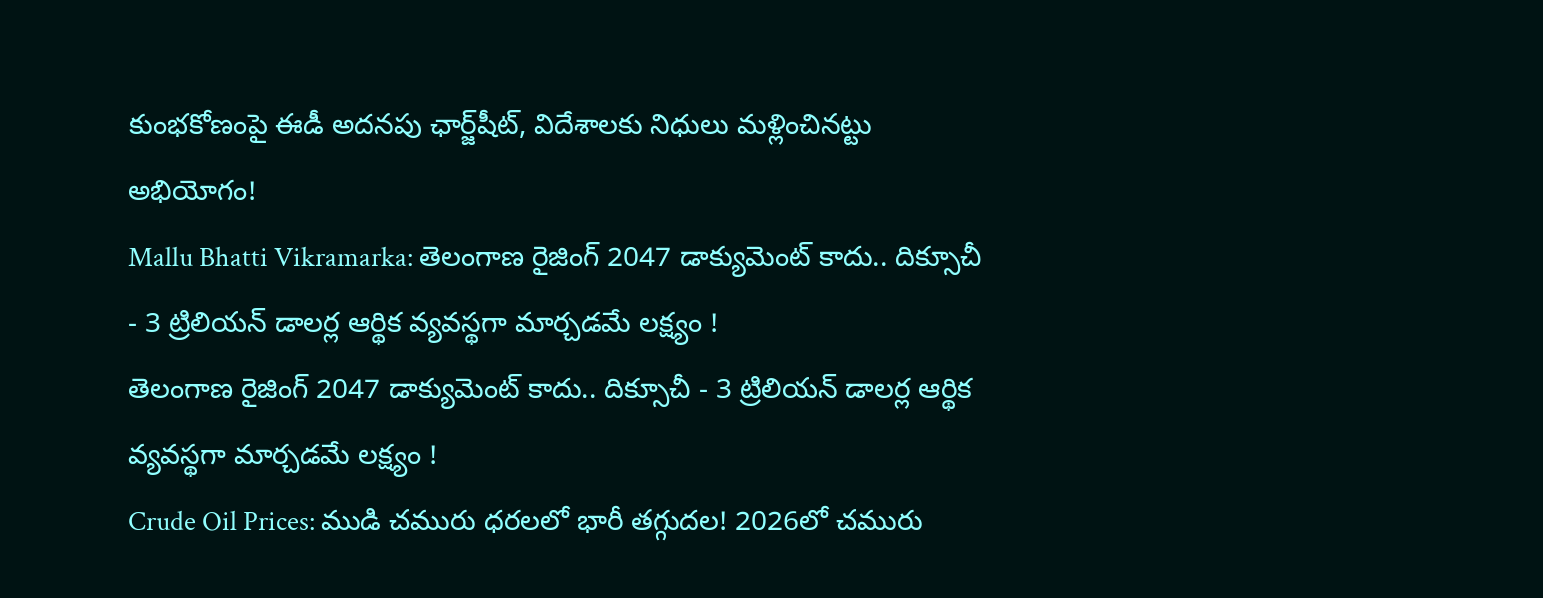కుంభకోణంపై ఈడీ అదనపు ఛార్జ్‌షీట్‌, విదేశాలకు నిధులు మళ్లించినట్టు అభియోగం!
Mallu Bhatti Vikramarka: తెలంగాణ రైజింగ్ 2047 డాక్యుమెంట్ కాదు.. దిక్సూచీ - 3 ట్రిలియన్ డాలర్ల ఆర్థిక వ్యవస్థగా మార్చడమే లక్ష్యం !
తెలంగాణ రైజింగ్ 2047 డాక్యుమెంట్ కాదు.. దిక్సూచీ - 3 ట్రిలియన్ డాలర్ల ఆర్థిక వ్యవస్థగా మార్చడమే లక్ష్యం !
Crude Oil Prices: ముడి చమురు ధరలలో భారీ తగ్గుదల! 2026లో చమురు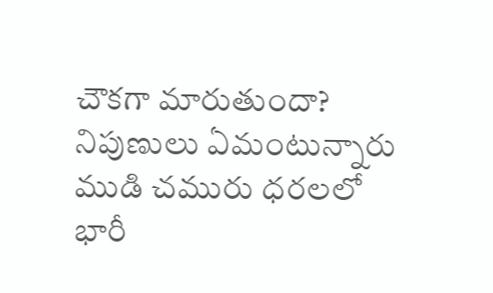చౌకగా మారుతుందా? నిపుణులు ఏమంటున్నారు
ముడి చమురు ధరలలో భారీ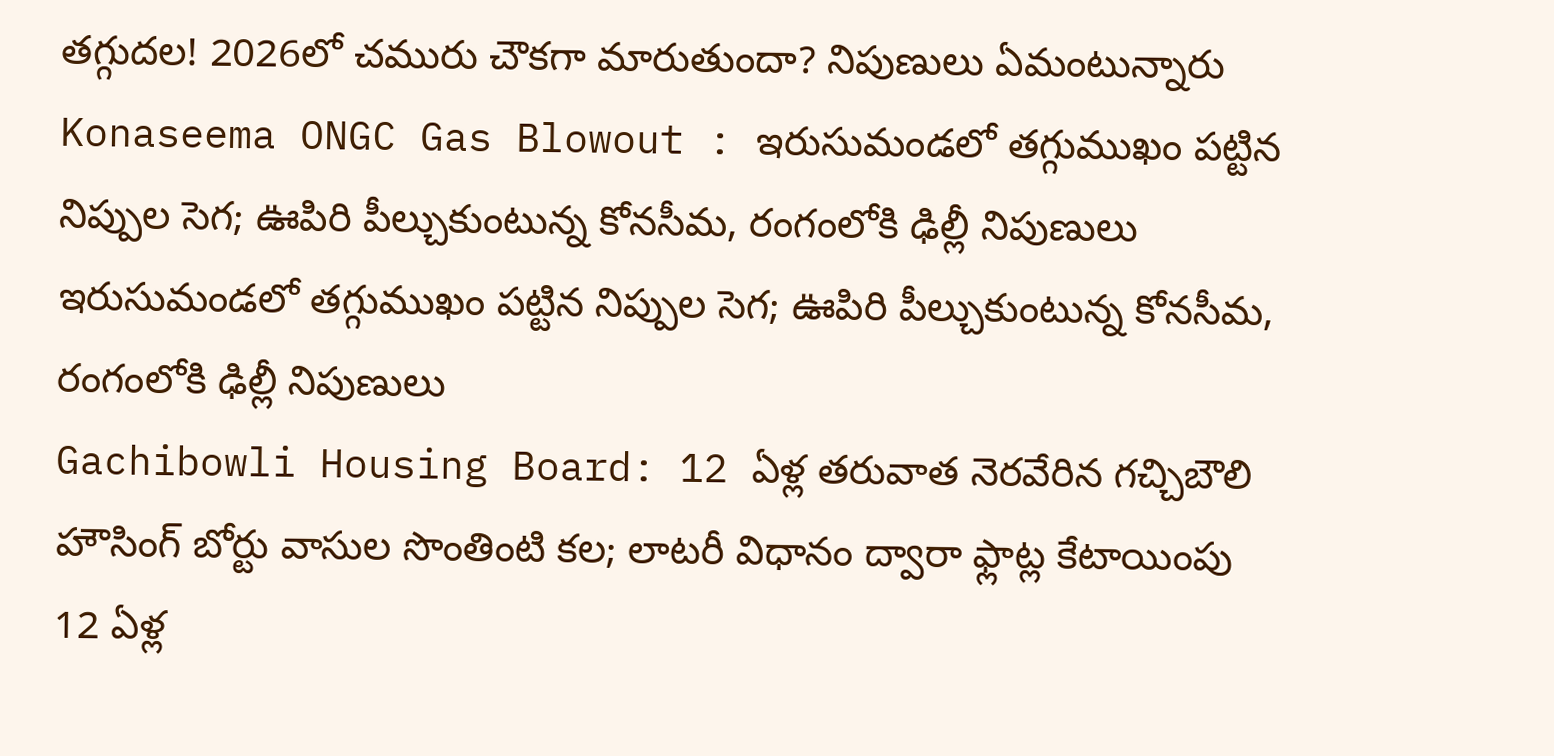తగ్గుదల! 2026లో చమురు చౌకగా మారుతుందా? నిపుణులు ఏమంటున్నారు
Konaseema ONGC Gas Blowout : ఇరుసుమండలో తగ్గుముఖం పట్టిన నిప్పుల సెగ; ఊపిరి పీల్చుకుంటున్న కోనసీమ, రంగంలోకి ఢిల్లీ నిపుణులు
ఇరుసుమండలో తగ్గుముఖం పట్టిన నిప్పుల సెగ; ఊపిరి పీల్చుకుంటున్న కోనసీమ, రంగంలోకి ఢిల్లీ నిపుణులు
Gachibowli Housing Board: 12 ఏళ్ల తరువాత నెరవేరిన గచ్చిబౌలి హౌసింగ్ బోర్టు వాసుల సొంతింటి కల; లాటరీ విధానం ద్వారా ఫ్లాట్ల కేటాయింపు
12 ఏళ్ల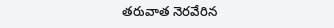తరువాత నెరవేరిన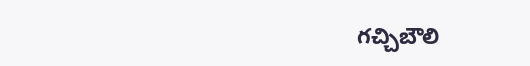గచ్చిబౌలి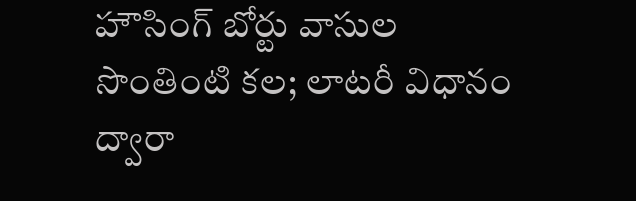హౌసింగ్ బోర్టు వాసుల సొంతింటి కల; లాటరీ విధానం ద్వారా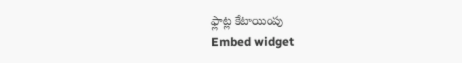ఫ్లాట్ల కేటాయింపు
Embed widget